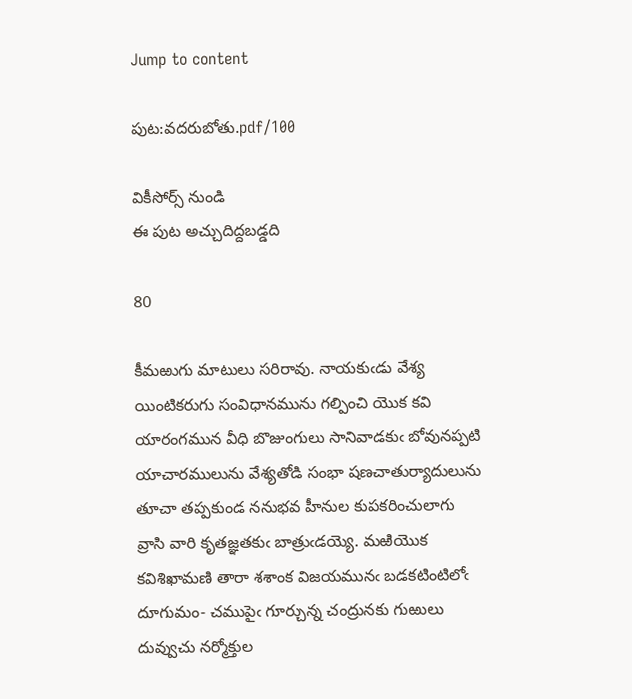Jump to content

పుట:వదరుబోతు.pdf/100

వికీసోర్స్ నుండి
ఈ పుట అచ్చుదిద్దబడ్డది

80

కీమఱుగు మాటులు సరిరావు. నాయకుఁడు వేశ్య యింటికరుగు సంవిధానమును గల్పించి యొక కవి యారంగమున వీధి బొజుంగులు సానివాడకుఁ బోవునప్పటి యాచారములును వేశ్యతోడి సంభా షణచాతుర్యాదులును తూచా తప్పకుండ ననుభవ హీనుల కుపకరించులాగు వ్రాసి వారి కృతజ్ఞతకుఁ బాత్రుఁడయ్యె. మఱియొక కవిశిఖామణి తారా శశాంక విజయమునఁ బడకటింటిలోఁ దూగుమం- చముపైఁ గూర్చున్న చంద్రునకు గుఱులు దువ్వుచు నర్మోక్తుల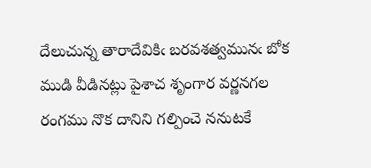దేలుచున్న తారాదేవికిఁ బరవశత్వమునఁ బోక ముడి వీడినట్లు పైశాచ శృంగార వర్ణనగల రంగము నొక దానిని గల్పించె ననుటకే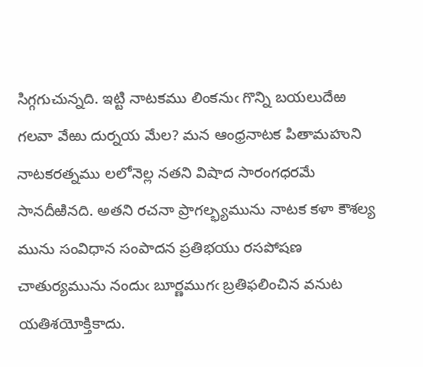సిగ్గగుచున్నది. ఇట్టి నాటకము లింకనుఁ గొన్ని బయలుదేఱ గలవా వేఱు దుర్నయ మేల? మన ఆంధ్రనాటక పితామహుని నాటకరత్నము లలోనెల్ల నతని విషాద సారంగధరమే సానదీఱినది. అతని రచనా ప్రాగల్భ్యమును నాటక కళా కౌశల్య మును సంవిధాన సంపాదన ప్రతిభయు రసపోషణ చాతుర్యమును నందుఁ బూర్ణముగఁ బ్రతిఫలించిన వనుట యతిశయోక్తికాదు.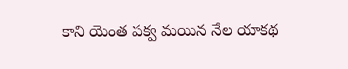కాని యెంత పక్వ మయిన నేల యాకథ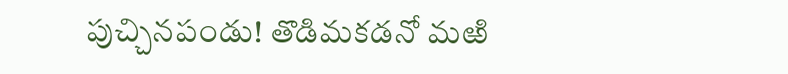పుచ్చినపండు! తొడిమకడనో మఱి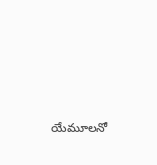యేమూలనో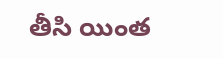తీసి యింత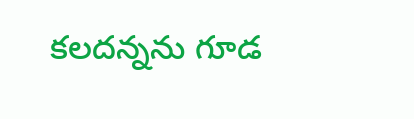కలదన్నను గూడ